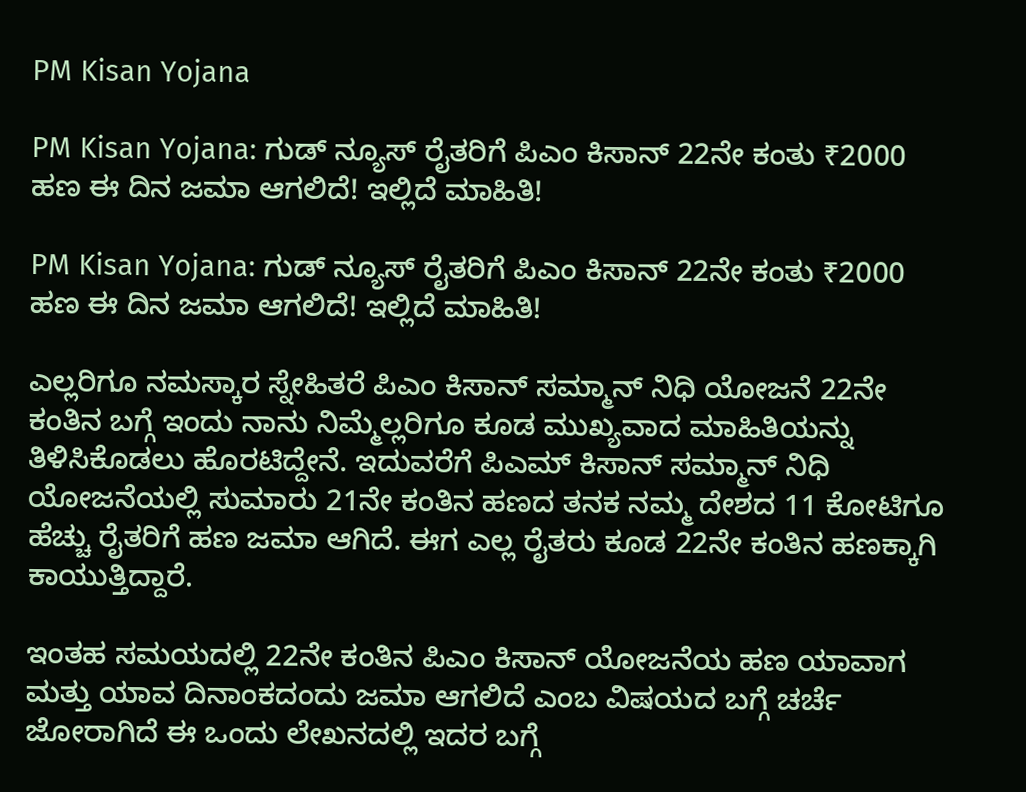PM Kisan Yojana

PM Kisan Yojana: ಗುಡ್ ನ್ಯೂಸ್ ರೈತರಿಗೆ ಪಿಎಂ ಕಿಸಾನ್ 22ನೇ ಕಂತು ₹2000 ಹಣ ಈ ದಿನ ಜಮಾ ಆಗಲಿದೆ! ಇಲ್ಲಿದೆ ಮಾಹಿತಿ!

PM Kisan Yojana: ಗುಡ್ ನ್ಯೂಸ್ ರೈತರಿಗೆ ಪಿಎಂ ಕಿಸಾನ್ 22ನೇ ಕಂತು ₹2000 ಹಣ ಈ ದಿನ ಜಮಾ ಆಗಲಿದೆ! ಇಲ್ಲಿದೆ ಮಾಹಿತಿ!

ಎಲ್ಲರಿಗೂ ನಮಸ್ಕಾರ ಸ್ನೇಹಿತರೆ ಪಿಎಂ ಕಿಸಾನ್ ಸಮ್ಮಾನ್ ನಿಧಿ ಯೋಜನೆ 22ನೇ ಕಂತಿನ ಬಗ್ಗೆ ಇಂದು ನಾನು ನಿಮ್ಮೆಲ್ಲರಿಗೂ ಕೂಡ ಮುಖ್ಯವಾದ ಮಾಹಿತಿಯನ್ನು ತಿಳಿಸಿಕೊಡಲು ಹೊರಟಿದ್ದೇನೆ. ಇದುವರೆಗೆ ಪಿಎಮ್ ಕಿಸಾನ್ ಸಮ್ಮಾನ್ ನಿಧಿ ಯೋಜನೆಯಲ್ಲಿ ಸುಮಾರು 21ನೇ ಕಂತಿನ ಹಣದ ತನಕ ನಮ್ಮ ದೇಶದ 11 ಕೋಟಿಗೂ ಹೆಚ್ಚು ರೈತರಿಗೆ ಹಣ ಜಮಾ ಆಗಿದೆ. ಈಗ ಎಲ್ಲ ರೈತರು ಕೂಡ 22ನೇ ಕಂತಿನ ಹಣಕ್ಕಾಗಿ ಕಾಯುತ್ತಿದ್ದಾರೆ.

ಇಂತಹ ಸಮಯದಲ್ಲಿ 22ನೇ ಕಂತಿನ ಪಿಎಂ ಕಿಸಾನ್ ಯೋಜನೆಯ ಹಣ ಯಾವಾಗ ಮತ್ತು ಯಾವ ದಿನಾಂಕದಂದು ಜಮಾ ಆಗಲಿದೆ ಎಂಬ ವಿಷಯದ ಬಗ್ಗೆ ಚರ್ಚೆ ಜೋರಾಗಿದೆ ಈ ಒಂದು ಲೇಖನದಲ್ಲಿ ಇದರ ಬಗ್ಗೆ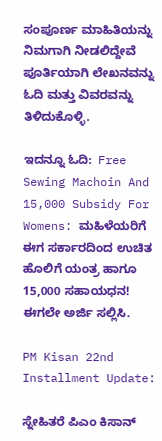ಸಂಪೂರ್ಣ ಮಾಹಿತಿಯನ್ನು ನಿಮಗಾಗಿ ನೀಡಲಿದ್ದೇವೆ ಪೂರ್ತಿಯಾಗಿ ಲೇಖನವನ್ನು ಓದಿ ಮತ್ತು ವಿವರವನ್ನು ತಿಳಿದುಕೊಳ್ಳಿ.

ಇದನ್ನೂ ಓದಿ:  Free Sewing Machoin And 15,000 Subsidy For Womens: ಮಹಿಳೆಯರಿಗೆ ಈಗ ಸರ್ಕಾರದಿಂದ ಉಚಿತ ಹೊಲಿಗೆ ಯಂತ್ರ ಹಾಗೂ 15,000 ಸಹಾಯಧನ! ಈಗಲೇ ಅರ್ಜಿ ಸಲ್ಲಿಸಿ.

PM Kisan 22nd Installment Update:

ಸ್ನೇಹಿತರೆ ಪಿಎಂ ಕಿಸಾನ್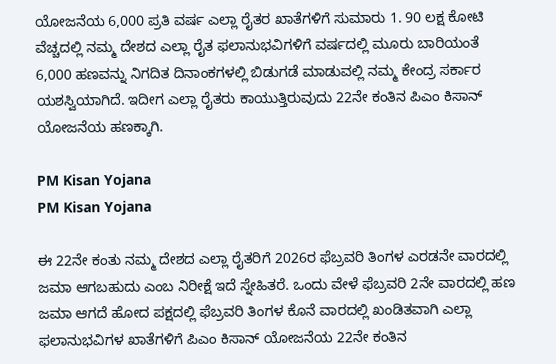ಯೋಜನೆಯ 6,000 ಪ್ರತಿ ವರ್ಷ ಎಲ್ಲಾ ರೈತರ ಖಾತೆಗಳಿಗೆ ಸುಮಾರು 1. 90 ಲಕ್ಷ ಕೋಟಿ ವೆಚ್ಚದಲ್ಲಿ ನಮ್ಮ ದೇಶದ ಎಲ್ಲಾ ರೈತ ಫಲಾನುಭವಿಗಳಿಗೆ ವರ್ಷದಲ್ಲಿ ಮೂರು ಬಾರಿಯಂತೆ 6,000 ಹಣವನ್ನು ನಿಗದಿತ ದಿನಾಂಕಗಳಲ್ಲಿ ಬಿಡುಗಡೆ ಮಾಡುವಲ್ಲಿ ನಮ್ಮ ಕೇಂದ್ರ ಸರ್ಕಾರ ಯಶಸ್ವಿಯಾಗಿದೆ. ಇದೀಗ ಎಲ್ಲಾ ರೈತರು ಕಾಯುತ್ತಿರುವುದು 22ನೇ ಕಂತಿನ ಪಿಎಂ ಕಿಸಾನ್ ಯೋಜನೆಯ ಹಣಕ್ಕಾಗಿ.

PM Kisan Yojana
PM Kisan Yojana

ಈ 22ನೇ ಕಂತು ನಮ್ಮ ದೇಶದ ಎಲ್ಲಾ ರೈತರಿಗೆ 2026ರ ಫೆಬ್ರವರಿ ತಿಂಗಳ ಎರಡನೇ ವಾರದಲ್ಲಿ ಜಮಾ ಆಗಬಹುದು ಎಂಬ ನಿರೀಕ್ಷೆ ಇದೆ ಸ್ನೇಹಿತರೆ. ಒಂದು ವೇಳೆ ಫೆಬ್ರವರಿ 2ನೇ ವಾರದಲ್ಲಿ ಹಣ ಜಮಾ ಆಗದೆ ಹೋದ ಪಕ್ಷದಲ್ಲಿ ಫೆಬ್ರವರಿ ತಿಂಗಳ ಕೊನೆ ವಾರದಲ್ಲಿ ಖಂಡಿತವಾಗಿ ಎಲ್ಲಾ ಫಲಾನುಭವಿಗಳ ಖಾತೆಗಳಿಗೆ ಪಿಎಂ ಕಿಸಾನ್ ಯೋಜನೆಯ 22ನೇ ಕಂತಿನ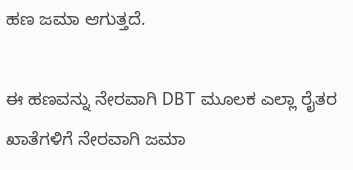ಹಣ ಜಮಾ ಆಗುತ್ತದೆ.

ಈ ಹಣವನ್ನು ನೇರವಾಗಿ DBT ಮೂಲಕ ಎಲ್ಲಾ ರೈತರ ಖಾತೆಗಳಿಗೆ ನೇರವಾಗಿ ಜಮಾ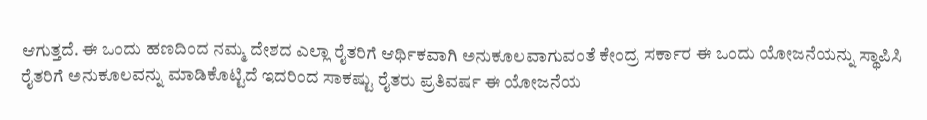ಆಗುತ್ತದೆ. ಈ ಒಂದು ಹಣದಿಂದ ನಮ್ಮ ದೇಶದ ಎಲ್ಲಾ ರೈತರಿಗೆ ಆರ್ಥಿಕವಾಗಿ ಅನುಕೂಲವಾಗುವಂತೆ ಕೇಂದ್ರ ಸರ್ಕಾರ ಈ ಒಂದು ಯೋಜನೆಯನ್ನು ಸ್ಥಾಪಿಸಿ ರೈತರಿಗೆ ಅನುಕೂಲವನ್ನು ಮಾಡಿಕೊಟ್ಟಿದೆ ಇದರಿಂದ ಸಾಕಷ್ಟು ರೈತರು ಪ್ರತಿವರ್ಷ ಈ ಯೋಜನೆಯ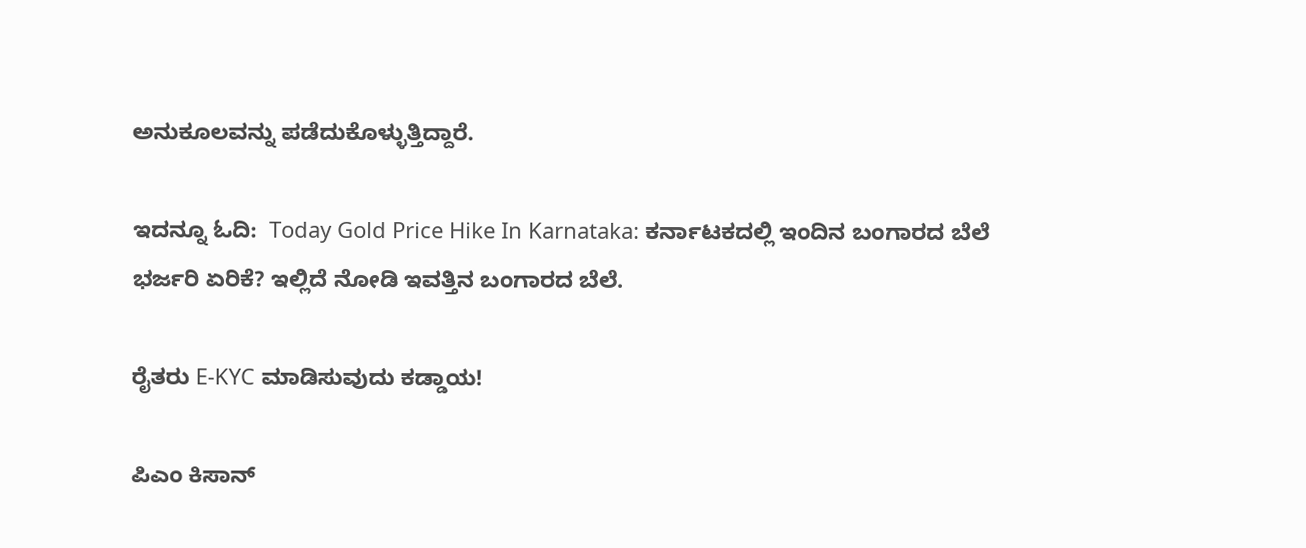ಅನುಕೂಲವನ್ನು ಪಡೆದುಕೊಳ್ಳುತ್ತಿದ್ದಾರೆ.

ಇದನ್ನೂ ಓದಿ:  Today Gold Price Hike In Karnataka: ಕರ್ನಾಟಕದಲ್ಲಿ ಇಂದಿನ ಬಂಗಾರದ ಬೆಲೆ ಭರ್ಜರಿ ಏರಿಕೆ? ಇಲ್ಲಿದೆ ನೋಡಿ ಇವತ್ತಿನ ಬಂಗಾರದ ಬೆಲೆ.

ರೈತರು E-KYC ಮಾಡಿಸುವುದು ಕಡ್ಡಾಯ!

ಪಿಎಂ ಕಿಸಾನ್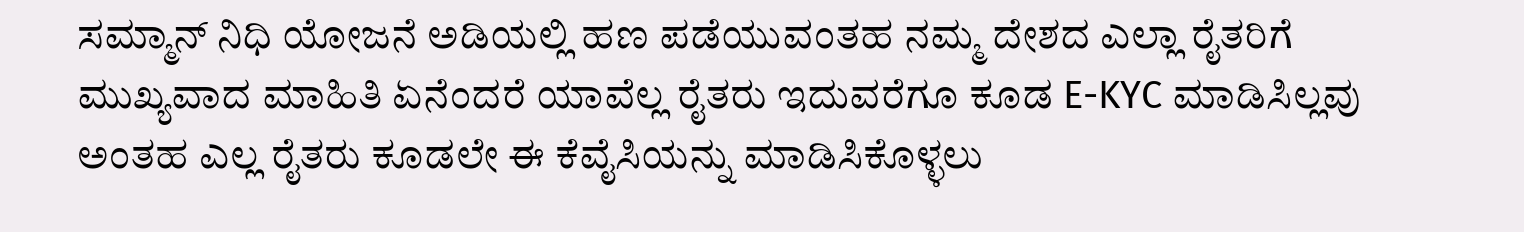ಸಮ್ಮಾನ್ ನಿಧಿ ಯೋಜನೆ ಅಡಿಯಲ್ಲಿ ಹಣ ಪಡೆಯುವಂತಹ ನಮ್ಮ ದೇಶದ ಎಲ್ಲಾ ರೈತರಿಗೆ ಮುಖ್ಯವಾದ ಮಾಹಿತಿ ಏನೆಂದರೆ ಯಾವೆಲ್ಲ ರೈತರು ಇದುವರೆಗೂ ಕೂಡ E-KYC ಮಾಡಿಸಿಲ್ಲವು ಅಂತಹ ಎಲ್ಲ ರೈತರು ಕೂಡಲೇ ಈ ಕೆವೈಸಿಯನ್ನು ಮಾಡಿಸಿಕೊಳ್ಳಲು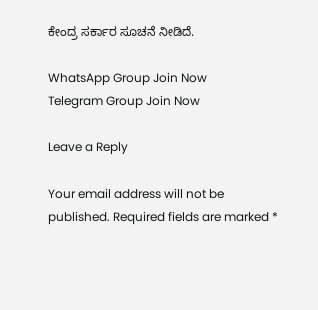ಕೇಂದ್ರ ಸರ್ಕಾರ ಸೂಚನೆ ನೀಡಿದೆ.

WhatsApp Group Join Now
Telegram Group Join Now

Leave a Reply

Your email address will not be published. Required fields are marked *